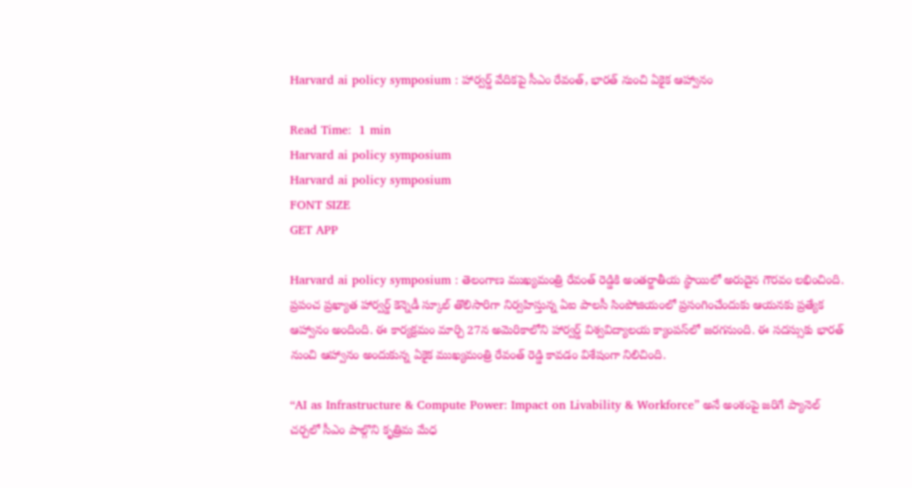Harvard ai policy symposium : హార్వర్డ్ వేదికపై సీఎం రేవంత్, భారత్ నుంచి ఏకైక ఆహ్వానం

Read Time:  1 min
Harvard ai policy symposium
Harvard ai policy symposium
FONT SIZE
GET APP

Harvard ai policy symposium : తెలంగాణ ముఖ్యమంత్రి రేవంత్ రెడ్డికి అంతర్జాతీయ స్థాయిలో అరుదైన గౌరవం లభించింది. ప్రపంచ ప్రఖ్యాత హార్వర్డ్ కెన్నెడీ స్కూల్ తొలిసారిగా నిర్వహిస్తున్న ఏఐ పాలసీ సింపోజియంలో ప్రసంగించేందుకు ఆయనకు ప్రత్యేక ఆహ్వానం అందింది. ఈ కార్యక్రమం మార్చి 27న అమెరికాలోని హార్వర్డ్ విశ్వవిద్యాలయ క్యాంపస్‌లో జరగనుంది. ఈ సదస్సుకు భారత్ నుంచి ఆహ్వానం అందుకున్న ఏకైక ముఖ్యమంత్రి రేవంత్ రెడ్డి కావడం విశేషంగా నిలిచింది.

“AI as Infrastructure & Compute Power: Impact on Livability & Workforce” అనే అంశంపై జరిగే ప్యానెల్ చర్చలో సీఎం పాల్గొని కృత్రిమ మేధ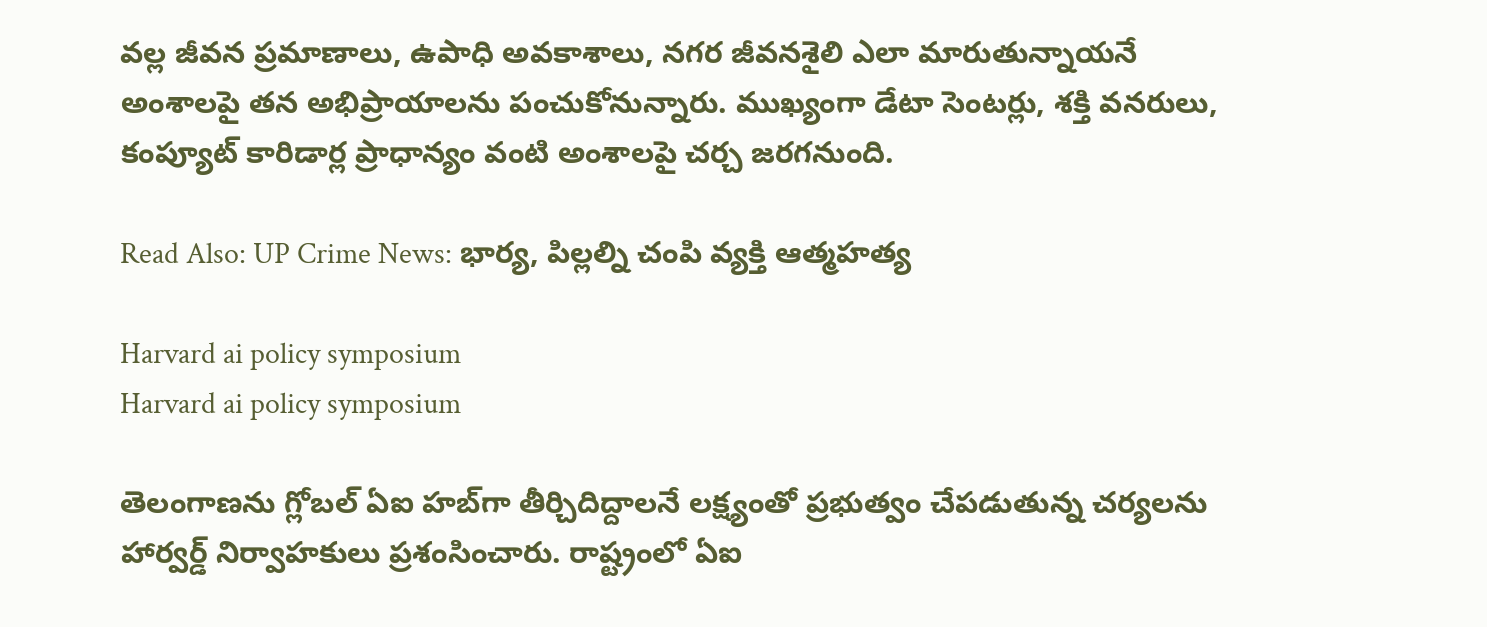వల్ల జీవన ప్రమాణాలు, ఉపాధి అవకాశాలు, నగర జీవనశైలి ఎలా మారుతున్నాయనే అంశాలపై తన అభిప్రాయాలను పంచుకోనున్నారు. ముఖ్యంగా డేటా సెంటర్లు, శక్తి వనరులు, కంప్యూట్ కారిడార్ల ప్రాధాన్యం వంటి అంశాలపై చర్చ జరగనుంది.

Read Also: UP Crime News: భార్య, పిల్లల్ని చంపి వ్యక్తి ఆత్మహత్య

Harvard ai policy symposium
Harvard ai policy symposium

తెలంగాణను గ్లోబల్ ఏఐ హబ్‌గా తీర్చిదిద్దాలనే లక్ష్యంతో ప్రభుత్వం చేపడుతున్న చర్యలను హార్వర్డ్ నిర్వాహకులు ప్రశంసించారు. రాష్ట్రంలో ఏఐ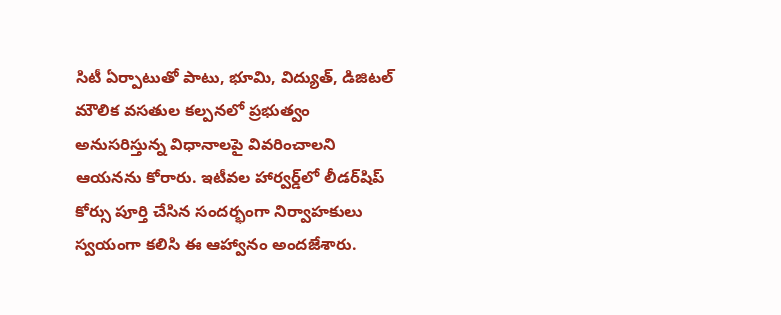సిటీ ఏర్పాటుతో పాటు, భూమి, విద్యుత్, డిజిటల్ మౌలిక వసతుల కల్పనలో ప్రభుత్వం అనుసరిస్తున్న విధానాలపై వివరించాలని ఆయనను కోరారు. ఇటీవల హార్వర్డ్‌లో లీడర్‌షిప్ కోర్సు పూర్తి చేసిన సందర్భంగా నిర్వాహకులు స్వయంగా కలిసి ఈ ఆహ్వానం అందజేశారు.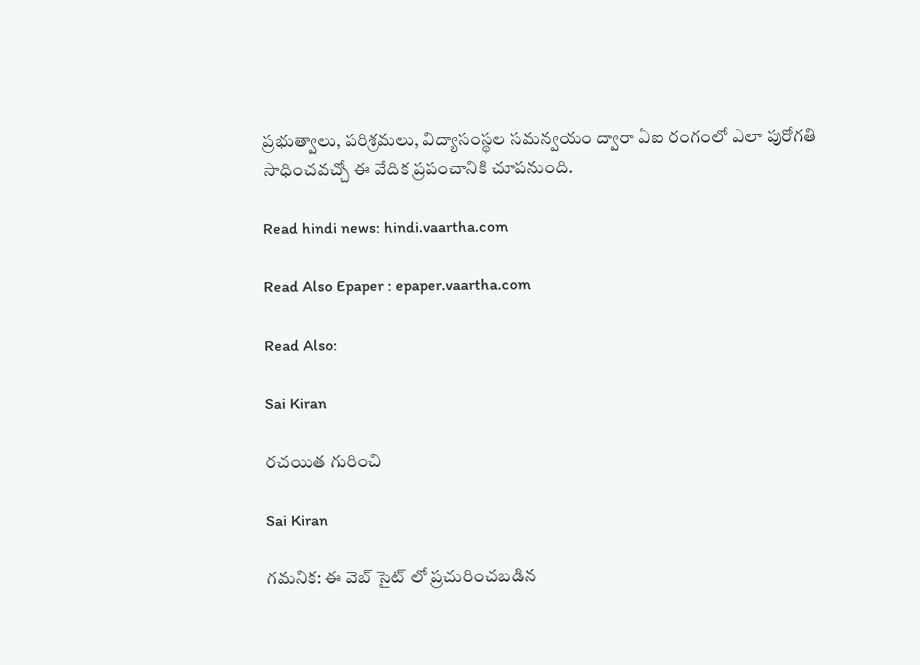ప్రభుత్వాలు, పరిశ్రమలు, విద్యాసంస్థల సమన్వయం ద్వారా ఏఐ రంగంలో ఎలా పురోగతి సాధించవచ్చో ఈ వేదిక ప్రపంచానికి చూపనుంది.

Read hindi news: hindi.vaartha.com

Read Also Epaper : epaper.vaartha.com

Read Also:

Sai Kiran

రచయిత గురించి

Sai Kiran

గమనిక: ఈ వెబ్ సైట్ లో ప్రచురించబడిన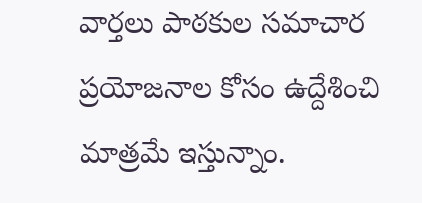వార్తలు పాఠకుల సమాచార ప్రయోజనాల కోసం ఉద్దేశించి మాత్రమే ఇస్తున్నాం.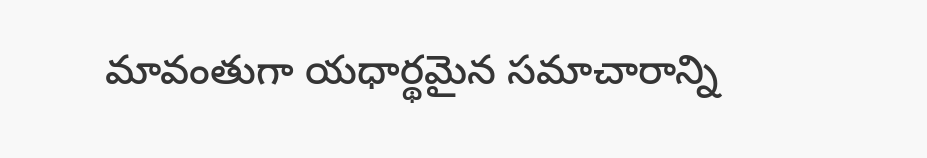మావంతుగా యధార్థమైన సమాచారాన్ని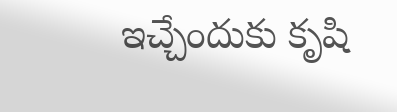ఇచ్చేందుకు కృషి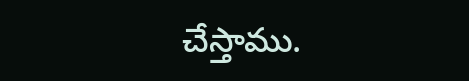చేస్తాము.